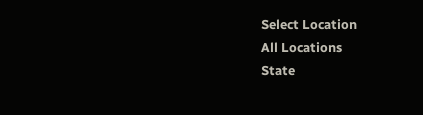Select Location
All Locations
State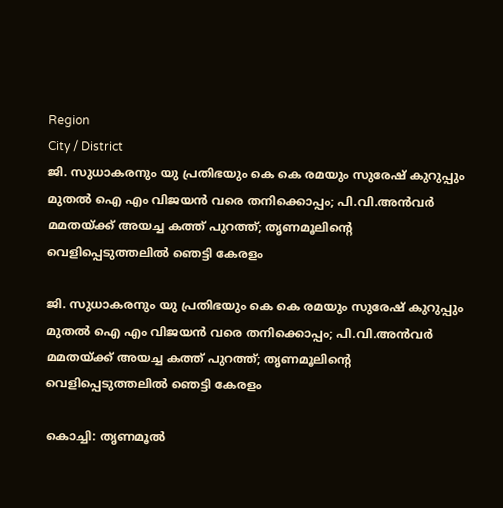Region
City / District
ജി. സുധാകരനും യു പ്രതിഭയും കെ കെ രമയും സുരേഷ് കുറുപ്പും മുതല്‍ ഐ എം വിജയന്‍ വരെ തനിക്കൊപ്പം; പി.വി.അന്‍വര്‍ മമതയ്ക്ക് അയച്ച കത്ത് പുറത്ത്; തൃണമൂലിന്റെ വെളിപ്പെടുത്തലിൽ ഞെട്ടി കേരളം

ജി. സുധാകരനും യു പ്രതിഭയും കെ കെ രമയും സുരേഷ് കുറുപ്പും മുതല്‍ ഐ എം വിജയന്‍ വരെ തനിക്കൊപ്പം; പി.വി.അന്‍വര്‍ മമതയ്ക്ക് അയച്ച കത്ത് പുറത്ത്; തൃണമൂലിന്റെ വെളിപ്പെടുത്തലിൽ ഞെട്ടി കേരളം

കൊച്ചി: തൃണമൂല്‍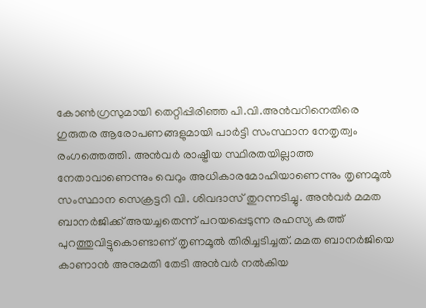കോണ്‍ഗ്രസുമായി തെറ്റിപ്പിരിഞ്ഞ പി.വി.അന്‍വറിനെതിരെ ഗുരുതര ആരോപണങ്ങളുമായി പാര്‍ട്ടി സംസ്ഥാന നേതൃത്വം രംഗത്തെത്തി. അന്‍വര്‍ രാഷ്ട്രീയ സ്ഥിരതയില്ലാത്ത നേതാവാണെന്നും വെറും അധികാരമോഹിയാണെന്നും തൃണമൂല്‍ സംസ്ഥാന സെക്രട്ടറി വി. ശിവദാസ് തുറന്നടിച്ചു. അന്‍വര്‍ മമത ബാനര്‍ജിക്ക് അയച്ചതെന്ന് പറയപ്പെടുന്ന രഹസ്യ കത്ത് പുറത്തുവിട്ടുകൊണ്ടാണ് തൃണമൂല്‍ തിരിച്ചടിച്ചത്. മമത ബാനര്‍ജിയെ കാണാന്‍ അനുമതി തേടി അന്‍വര്‍ നല്‍കിയ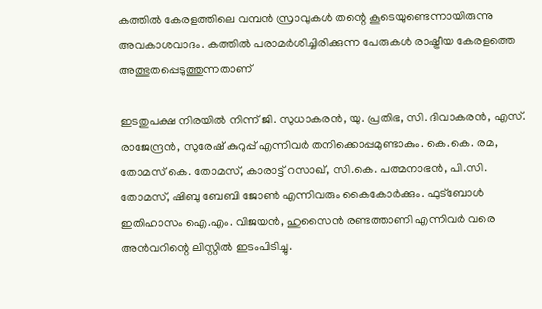കത്തില്‍ കേരളത്തിലെ വമ്പന്‍ സ്രാവുകള്‍ തന്റെ കൂടെയുണ്ടെന്നായിരുന്നു അവകാശവാദം. കത്തില്‍ പരാമര്‍ശിച്ചിരിക്കുന്ന പേരുകള്‍ രാഷ്ട്രീയ കേരളത്തെ അത്ഭുതപ്പെടുത്തുന്നതാണ്

ഇടതുപക്ഷ നിരയില്‍ നിന്ന് ജി. സുധാകരന്‍, യു. പ്രതിഭ, സി. ദിവാകരന്‍, എസ്. രാജേന്ദ്രന്‍, സുരേഷ് കുറുപ്പ് എന്നിവര്‍ തനിക്കൊപ്പമുണ്ടാകും. കെ.കെ. രമ, തോമസ് കെ. തോമസ്, കാരാട്ട് റസാഖ്, സി.കെ. പത്മനാഭന്‍, പി.സി. തോമസ്, ഷിബു ബേബി ജോണ്‍ എന്നിവരും കൈകോര്‍ക്കും. ഫുട്‌ബോള്‍ ഇതിഹാസം ഐ.എം. വിജയന്‍, ഹുസൈന്‍ രണ്ടത്താണി എന്നിവര്‍ വരെ അന്‍വറിന്റെ ലിസ്റ്റില്‍ ഇടംപിടിച്ചു.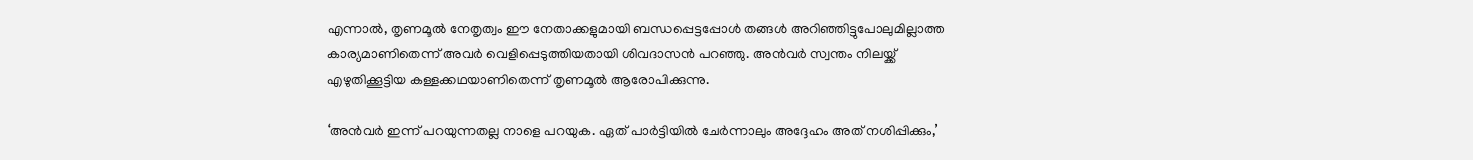എന്നാല്‍, തൃണമൂല്‍ നേതൃത്വം ഈ നേതാക്കളുമായി ബന്ധപ്പെട്ടപ്പോള്‍ തങ്ങള്‍ അറിഞ്ഞിട്ടുപോലുമില്ലാത്ത കാര്യമാണിതെന്ന് അവര്‍ വെളിപ്പെടുത്തിയതായി ശിവദാസന്‍ പറഞ്ഞു. അന്‍വര്‍ സ്വന്തം നിലയ്ക്ക് എഴുതിക്കൂട്ടിയ കള്ളക്കഥയാണിതെന്ന് തൃണമൂല്‍ ആരോപിക്കുന്നു.

‘അന്‍വര്‍ ഇന്ന് പറയുന്നതല്ല നാളെ പറയുക. ഏത് പാര്‍ട്ടിയില്‍ ചേര്‍ന്നാലും അദ്ദേഹം അത് നശിപ്പിക്കും,’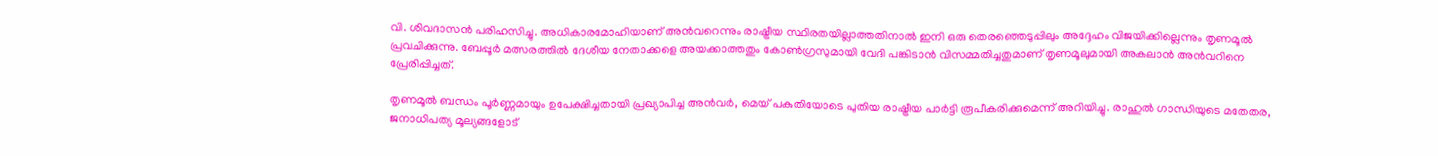വി. ശിവദാസന്‍ പരിഹസിച്ചു. അധികാരമോഹിയാണ് അന്‍വറെന്നും രാഷ്ട്രീയ സ്ഥിരതയില്ലാത്തതിനാല്‍ ഇനി ഒരു തെരഞ്ഞെടുപ്പിലും അദ്ദേഹം വിജയിക്കില്ലെന്നും തൃണമൂല്‍ പ്രവചിക്കുന്നു. ബേപ്പൂര്‍ മത്സരത്തില്‍ ദേശീയ നേതാക്കളെ അയക്കാത്തതും കോണ്‍ഗ്രസുമായി വേദി പങ്കിടാന്‍ വിസമ്മതിച്ചതുമാണ് തൃണമൂലുമായി അകലാന്‍ അന്‍വറിനെ പ്രേരിപ്പിച്ചത്.

തൃണമൂല്‍ ബന്ധം പൂര്‍ണ്ണമായും ഉപേക്ഷിച്ചതായി പ്രഖ്യാപിച്ച അന്‍വര്‍, മെയ് പകുതിയോടെ പുതിയ രാഷ്ട്രീയ പാര്‍ട്ടി രൂപീകരിക്കുമെന്ന് അറിയിച്ചു. രാഹുല്‍ ഗാന്ധിയുടെ മതേതര, ജനാധിപത്യ മൂല്യങ്ങളോട്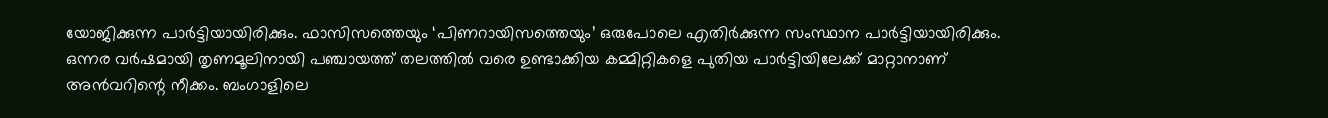യോജിക്കുന്ന പാര്‍ട്ടിയായിരിക്കും. ഫാസിസത്തെയും ‘പിണറായിസത്തെയും’ ഒരുപോലെ എതിര്‍ക്കുന്ന സംസ്ഥാന പാര്‍ട്ടിയായിരിക്കും. ഒന്നര വര്‍ഷമായി തൃണമൂലിനായി പഞ്ചായത്ത് തലത്തില്‍ വരെ ഉണ്ടാക്കിയ കമ്മിറ്റികളെ പുതിയ പാര്‍ട്ടിയിലേക്ക് മാറ്റാനാണ് അന്‍വറിന്റെ നീക്കം. ബംഗാളിലെ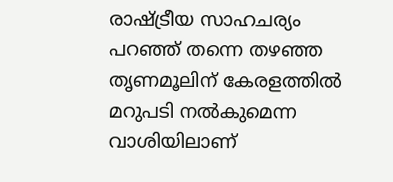രാഷ്ട്രീയ സാഹചര്യം പറഞ്ഞ് തന്നെ തഴഞ്ഞ തൃണമൂലിന് കേരളത്തില്‍ മറുപടി നല്‍കുമെന്ന വാശിയിലാണ്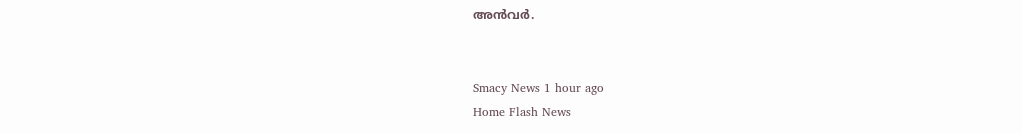അന്‍വര്‍.


Smacy News 1 hour ago
Home Flash News